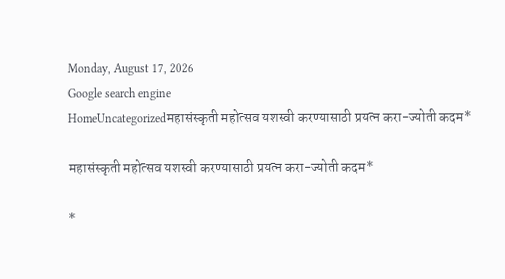Monday, August 17, 2026
Google search engine
HomeUncategorizedमहासंस्कृती महोत्सव यशस्वी करण्यासाठी प्रयत्न करा-ज्योती कदम*

महासंस्कृती महोत्सव यशस्वी करण्यासाठी प्रयत्न करा-ज्योती कदम*

*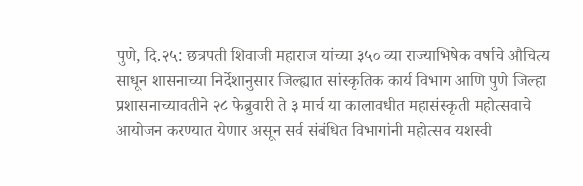पुणे, दि.२५: छत्रपती शिवाजी महाराज यांच्या ३५० व्या राज्याभिषेक वर्षाचे औचित्य साधून शासनाच्या निर्देशानुसार जिल्ह्यात सांस्कृतिक कार्य विभाग आणि पुणे जिल्हा प्रशासनाच्यावतीने २८ फेब्रुवारी ते ३ मार्च या कालावधीत महासंस्कृती महोत्सवाचे आयोजन करण्यात येणार असून सर्व संबंधित विभागांनी महोत्सव यशस्वी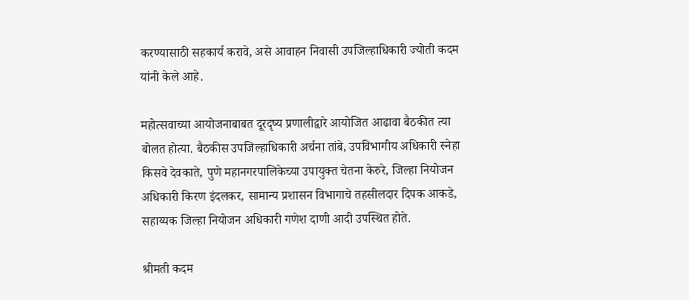करण्यासाठी सहकार्य करावे, असे आवाहन निवासी उपजिल्हाधिकारी ज्योती कदम यांनी केले आहे.

महोत्सवाच्या आयोजनाबाबत दूरदृष्य प्रणालीद्वारे आयोजित आढावा बैठकीत त्या बोलत होत्या. बैठकीस उपजिल्हाधिकारी अर्चना तांबे, उपविभागीय अधिकारी स्नेहा किसवे देवकाते, पुणे महानगरपालिकेच्या उपायुक्त चेतना केरुरे, जिल्हा नियोजन अधिकारी किरण इंदलकर, सामान्य प्रशासन विभागाचे तहसीलदार दिपक आकडे, सहाय्यक जिल्हा नियोजन अधिकारी गणेश दाणी आदी उपस्थित होते.

श्रीमती कदम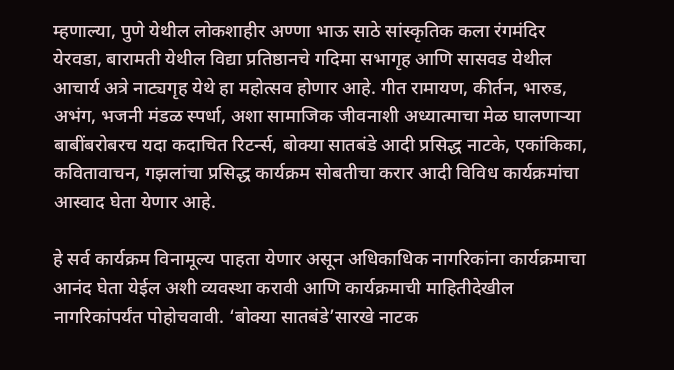म्हणाल्या, पुणे येथील लोकशाहीर अण्णा भाऊ साठे सांस्कृतिक कला रंगमंदिर येरवडा, बारामती येथील विद्या प्रतिष्ठानचे गदिमा सभागृह आणि सासवड येथील आचार्य अत्रे नाट्यगृह येथे हा महोत्सव होणार आहे. गीत रामायण, कीर्तन, भारुड, अभंग, भजनी मंडळ स्पर्धा, अशा सामाजिक जीवनाशी अध्यात्माचा मेळ घालणाऱ्या बाबींबरोबरच यदा कदाचित रिटर्न्स, बोक्या सातबंडे आदी प्रसिद्ध नाटके, एकांकिका, कवितावाचन, गझलांचा प्रसिद्ध कार्यक्रम सोबतीचा करार आदी विविध कार्यक्रमांचा आस्वाद घेता येणार आहे.

हे सर्व कार्यक्रम विनामूल्य पाहता येणार असून अधिकाधिक नागरिकांना कार्यक्रमाचा आनंद घेता येईल अशी व्यवस्था करावी आणि कार्यक्रमाची माहितीदेखील नागरिकांपर्यंत पोहोचवावी. ‘बोक्या सातबंडे’सारखे नाटक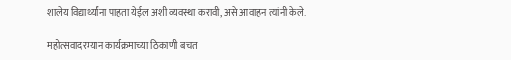शालेय विद्यार्थ्यांना पाहता येईल अशी व्यवस्था करावी, असे आवाहन त्यांनी केले.

महोत्सवादरम्यान कार्यक्रमाच्या ठिकाणी बचत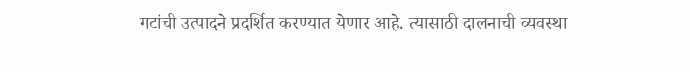गटांची उत्पादने प्रदर्शित करण्यात येणार आहे. त्यासाठी दालनाची व्यवस्था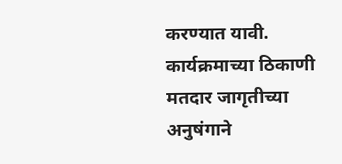करण्यात यावी. कार्यक्रमाच्या ठिकाणी मतदार जागृतीच्या अनुषंगाने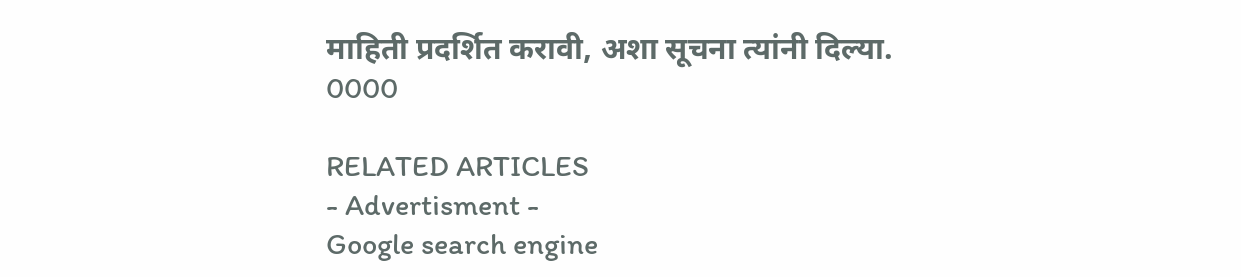माहिती प्रदर्शित करावी, अशा सूचना त्यांनी दिल्या.
0000

RELATED ARTICLES
- Advertisment -
Google search engine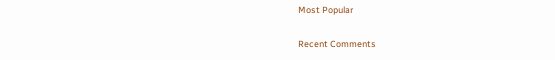Most Popular

Recent Comments